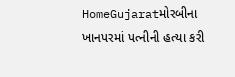HomeGujaratમોરબીના ખાનપરમાં પત્નીની હત્યા કરી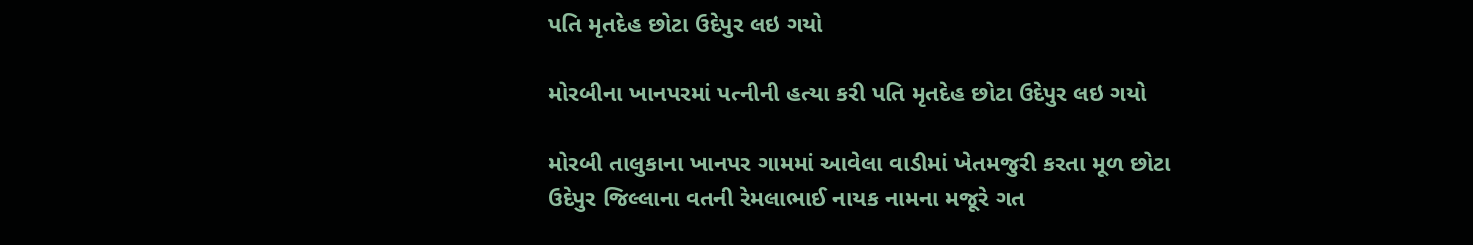પતિ મૃતદેહ છોટા ઉદેપુર લઇ ગયો

મોરબીના ખાનપરમાં પત્નીની હત્યા કરી પતિ મૃતદેહ છોટા ઉદેપુર લઇ ગયો

મોરબી તાલુકાના ખાનપર ગામમાં આવેલા વાડીમાં ખેતમજુરી કરતા મૂળ છોટા ઉદેપુર જિલ્લાના વતની રેમલાભાઈ નાયક નામના મજૂરે ગત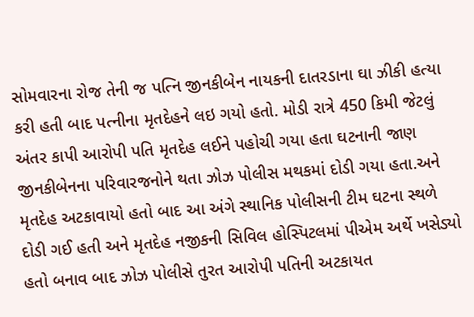સોમવારના રોજ તેની જ પત્નિ જીનકીબેન નાયકની દાતરડાના ઘા ઝીકી હત્યા કરી હતી બાદ પત્નીના મૃતદેહને લઇ ગયો હતો. મોડી રાત્રે 450 કિમી જેટલું અંતર કાપી આરોપી પતિ મૃતદેહ લઈને પહોચી ગયા હતા ઘટનાની જાણ જીનકીબેનના પરિવારજનોને થતા ઝોઝ પોલીસ મથકમાં દોડી ગયા હતા.અને મૃતદેહ અટકાવાયો હતો બાદ આ અંગે સ્થાનિક પોલીસની ટીમ ઘટના સ્થળે દોડી ગઈ હતી અને મૃતદેહ નજીકની સિવિલ હોસ્પિટલમાં પીએમ અર્થે ખસેડ્યો હતો બનાવ બાદ ઝોઝ પોલીસે તુરત આરોપી પતિની અટકાયત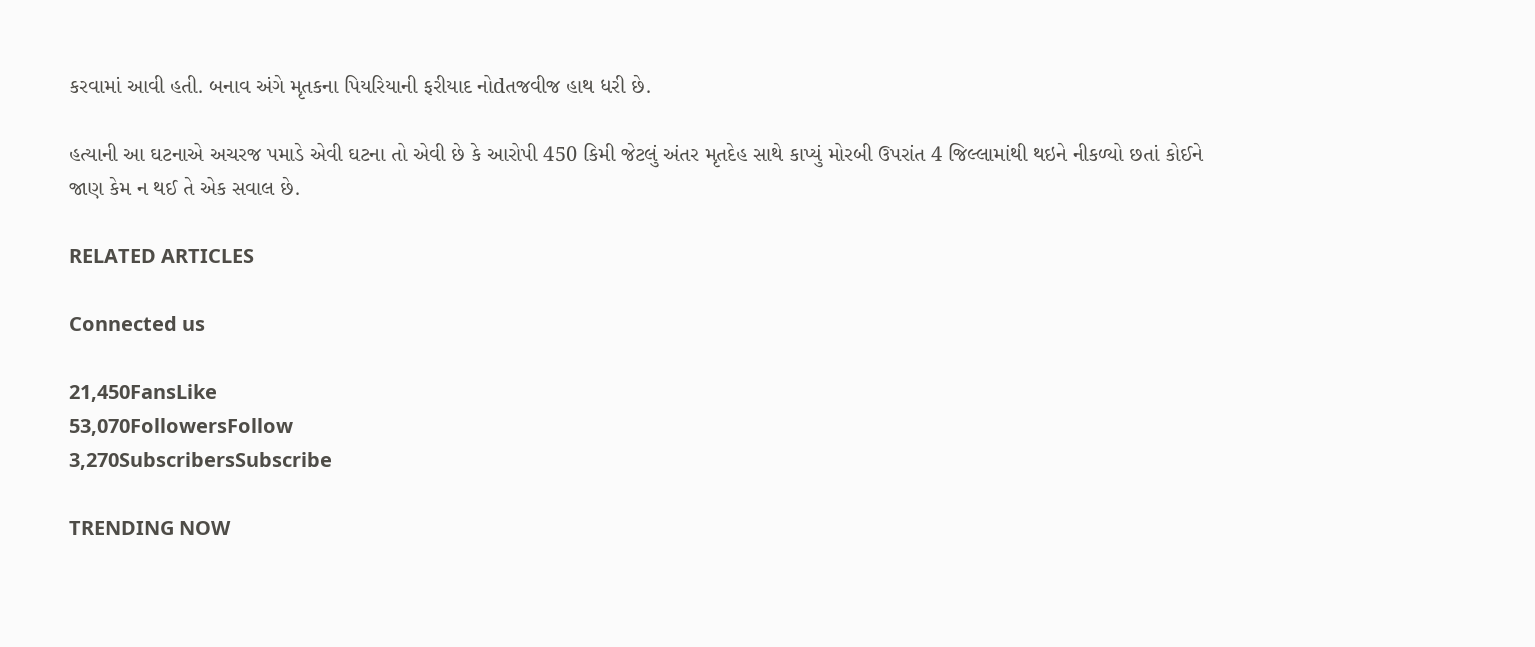કરવામાં આવી હતી. બનાવ અંગે મૃતકના પિયરિયાની ફરીયાદ નોdતજવીજ હાથ ધરી છે.

હત્યાની આ ઘટનાએ અચરજ પમાડે એવી ઘટના તો એવી છે કે આરોપી 450 કિમી જેટલું અંતર મૃતદેહ સાથે કાપ્યું મોરબી ઉપરાંત 4 જિલ્લામાંથી થઇને નીકળ્યો છતાં કોઈને જાણ કેમ ન થઈ તે એક સવાલ છે.

RELATED ARTICLES

Connected us

21,450FansLike
53,070FollowersFollow
3,270SubscribersSubscribe

TRENDING NOW